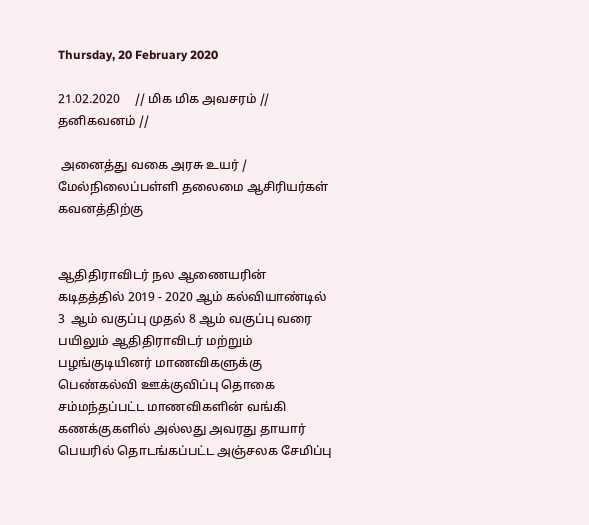Thursday, 20 February 2020

21.02.2020     // மிக மிக அவசரம் // தனிகவனம் //

 அனைத்து வகை அரசு உயர் / மேல்நிலைப்பள்ளி தலைமை ஆசிரியர்கள் கவனத்திற்கு


ஆதிதிராவிடர் நல ஆணையரின் கடிதத்தில் 2019 - 2020 ஆம் கல்வியாண்டில் 3  ஆம் வகுப்பு முதல் 8 ஆம் வகுப்பு வரை பயிலும் ஆதிதிராவிடர் மற்றும்  பழங்குடியினர் மாணவிகளுக்கு பெண்கல்வி ஊக்குவிப்பு தொகை சம்மந்தப்பட்ட மாணவிகளின் வங்கி கணக்குகளில் அல்லது அவரது தாயார் பெயரில் தொடங்கப்பட்ட அஞ்சலக சேமிப்பு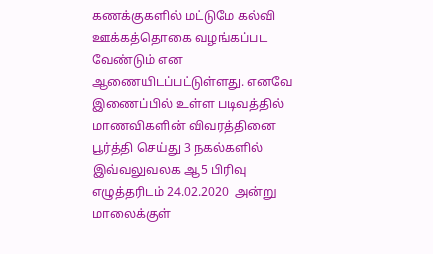கணக்குகளில் மட்டுமே கல்வி ஊக்கத்தொகை வழங்கப்பட வேண்டும் என ஆணையிடப்பட்டுள்ளது. எனவே இணைப்பில் உள்ள படிவத்தில் மாணவிகளின் விவரத்தினை பூர்த்தி செய்து 3 நகல்களில்  இவ்வலுவலக ஆ5 பிரிவு எழுத்தரிடம் 24.02.2020  அன்று மாலைக்குள்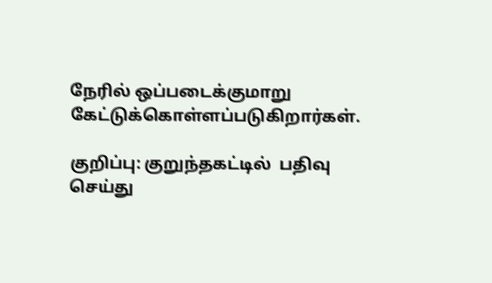நேரில் ஒப்படைக்குமாறு கேட்டுக்கொள்ளப்படுகிறார்கள்.

குறிப்பு: குறுந்தகட்டில்  பதிவு செய்து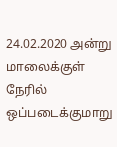24.02.2020 அன்று மாலைக்குள் நேரில் ஒப்படைக்குமாறு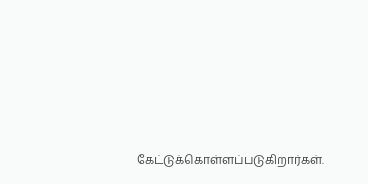கேட்டுக்கொள்ளப்படுகிறார்கள்.